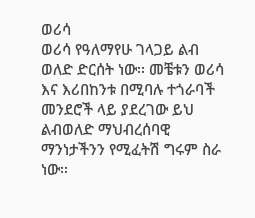ወሪሳ
ወሪሳ የዓለማየሁ ገላጋይ ልብ ወለድ ድርሰት ነው፡፡ መቼቱን ወሪሳ እና እሪበከንቱ በሚባሉ ተጎራባች መንደሮች ላይ ያደረገው ይህ ልብወለድ ማህብረሰባዊ ማንነታችንን የሚፈትሽ ግሩም ስራ ነው፡፡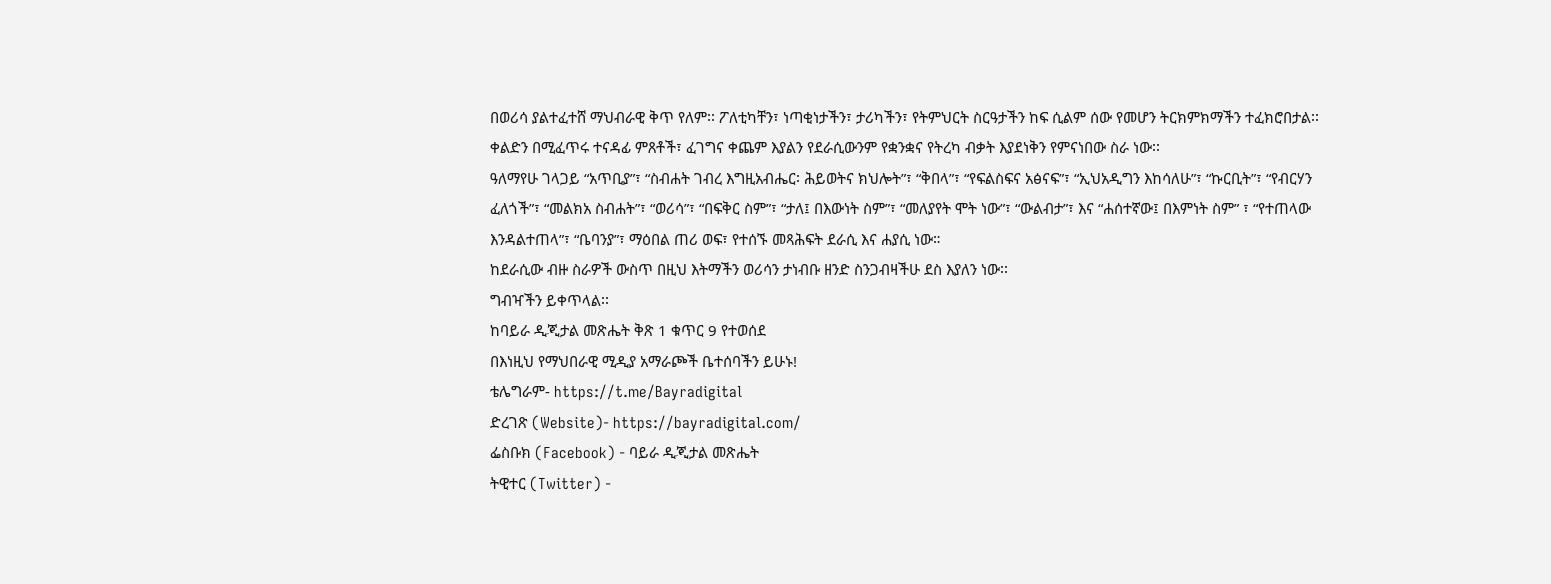በወሪሳ ያልተፈተሸ ማህብራዊ ቅጥ የለም፡፡ ፖለቲካቸን፣ ነጣቂነታችን፣ ታሪካችን፣ የትምህርት ስርዓታችን ከፍ ሲልም ሰው የመሆን ትርክምክማችን ተፈክሮበታል፡፡ ቀልድን በሚፈጥሩ ተናዳፊ ምጸቶች፣ ፈገግና ቀጨም እያልን የደራሲውንም የቋንቋና የትረካ ብቃት እያደነቅን የምናነበው ስራ ነው፡፡
ዓለማየሁ ገላጋይ “አጥቢያ”፣ “ስብሐት ገብረ እግዚአብሔር፡ ሕይወትና ክህሎት”፣ “ቅበላ”፣ “የፍልስፍና አፅናፍ”፣ “ኢህአዲግን እከሳለሁ”፣ “ኩርቢት”፣ “የብርሃን ፈለጎች”፣ “መልክአ ስብሐት”፣ “ወሪሳ”፣ “በፍቅር ስም”፣ “ታለ፤ በእውነት ስም”፣ “መለያየት ሞት ነው”፣ “ውልብታ”፣ እና “ሐሰተኛው፤ በእምነት ስም” ፣ “የተጠላው እንዳልተጠላ”፣ “ቤባንያ”፣ ማዕበል ጠሪ ወፍ፣ የተሰኙ መጻሕፍት ደራሲ እና ሐያሲ ነው።
ከደራሲው ብዙ ስራዎች ውስጥ በዚህ እትማችን ወሪሳን ታነብቡ ዘንድ ስንጋብዛችሁ ደስ እያለን ነው፡፡
ግብዣችን ይቀጥላል፡፡
ከባይራ ዲጂታል መጽሔት ቅጽ 1 ቁጥር 9 የተወሰደ
በእነዚህ የማህበራዊ ሚዲያ አማራጮች ቤተሰባችን ይሁኑ!
ቴሌግራም- https://t.me/Bayradigital
ድረገጽ (Website)- https://bayradigital.com/
ፌስቡክ (Facebook) - ባይራ ዲጂታል መጽሔት
ትዊተር (Twitter) -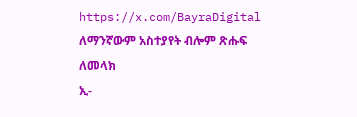https://x.com/BayraDigital
ለማንኛውም አስተያየት ብሎም ጽሑፍ ለመላክ
ኢ-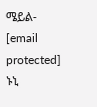ሜይል- [email protected]
ኑኒ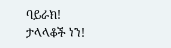ባይራክ!
ታላላቆች ነን!